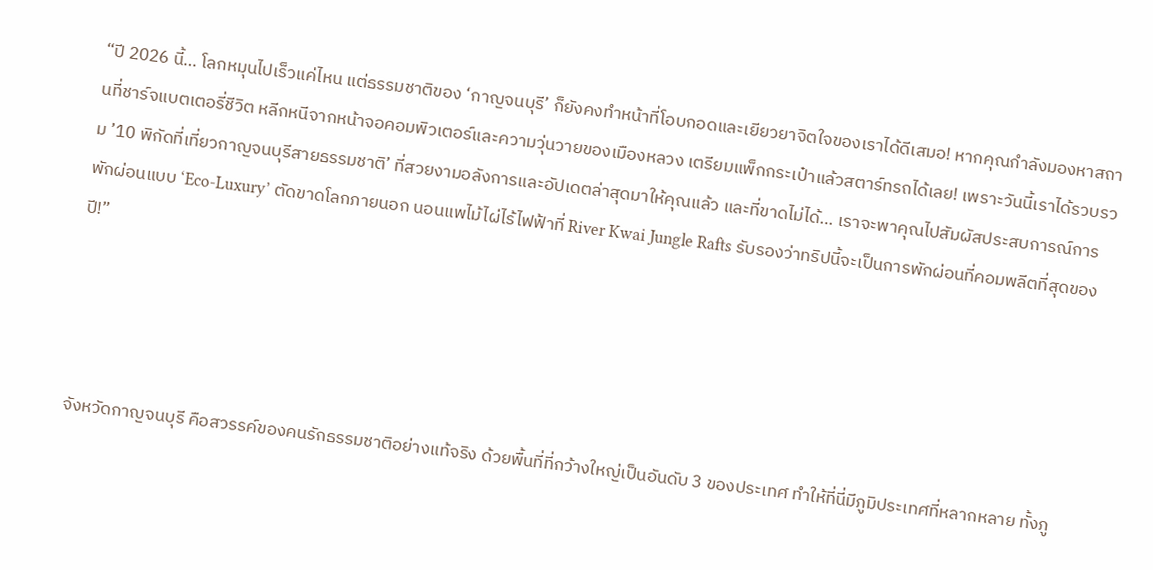“ปี 2026 นี้… โลกหมุนไปเร็วแค่ไหน แต่ธรรมชาติของ ‘กาญจนบุรี’ ก็ยังคงทำหน้าที่โอบกอดและเยียวยาจิตใจของเราได้ดีเสมอ! หากคุณกำลังมองหาสถานที่ชาร์จแบตเตอรี่ชีวิต หลีกหนีจากหน้าจอคอมพิวเตอร์และความวุ่นวายของเมืองหลวง เตรียมแพ็กกระเป๋าแล้วสตาร์ทรถได้เลย! เพราะวันนี้เราได้รวบรวม ’10 พิกัดที่เที่ยวกาญจนบุรีสายธรรมชาติ’ ที่สวยงามอลังการและอัปเดตล่าสุดมาให้คุณแล้ว และที่ขาดไม่ได้… เราจะพาคุณไปสัมผัสประสบการณ์การพักผ่อนแบบ ‘Eco-Luxury’ ตัดขาดโลกภายนอก นอนแพไม้ไผ่ไร้ไฟฟ้าที่ River Kwai Jungle Rafts รับรองว่าทริปนี้จะเป็นการพักผ่อนที่คอมพลีตที่สุดของปี!”




จังหวัดกาญจนบุรี คือสวรรค์ของคนรักธรรมชาติอย่างแท้จริง ด้วยพื้นที่ที่กว้างใหญ่เป็นอันดับ 3 ของประเทศ ทำให้ที่นี่มีภูมิประเทศที่หลากหลาย ทั้งภู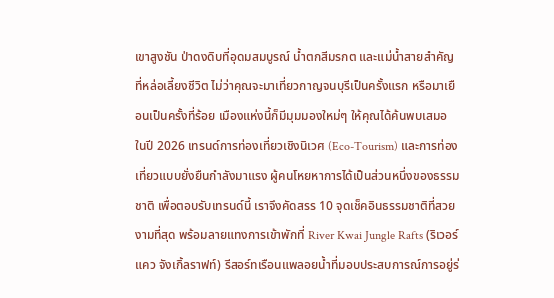เขาสูงชัน ป่าดงดิบที่อุดมสมบูรณ์ น้ำตกสีมรกต และแม่น้ำสายสำคัญที่หล่อเลี้ยงชีวิต ไม่ว่าคุณจะมาเที่ยวกาญจนบุรีเป็นครั้งแรก หรือมาเยือนเป็นครั้งที่ร้อย เมืองแห่งนี้ก็มีมุมมองใหม่ๆ ให้คุณได้ค้นพบเสมอ
ในปี 2026 เทรนด์การท่องเที่ยวเชิงนิเวศ (Eco-Tourism) และการท่องเที่ยวแบบยั่งยืนกำลังมาแรง ผู้คนโหยหาการได้เป็นส่วนหนึ่งของธรรมชาติ เพื่อตอบรับเทรนด์นี้ เราจึงคัดสรร 10 จุดเช็คอินธรรมชาติที่สวยงามที่สุด พร้อมลายแทงการเข้าพักที่ River Kwai Jungle Rafts (ริเวอร์แคว จังเกิ้ลราฟท์) รีสอร์ทเรือนแพลอยน้ำที่มอบประสบการณ์การอยู่ร่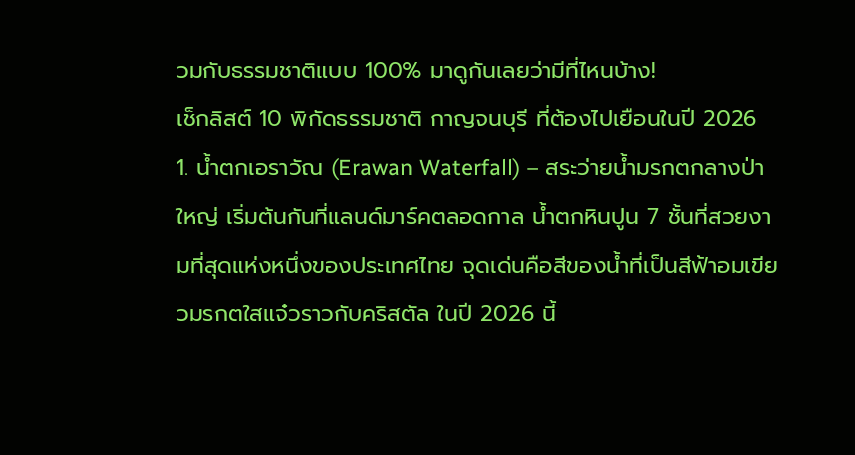วมกับธรรมชาติแบบ 100% มาดูกันเลยว่ามีที่ไหนบ้าง!
เช็กลิสต์ 10 พิกัดธรรมชาติ กาญจนบุรี ที่ต้องไปเยือนในปี 2026
1. น้ำตกเอราวัณ (Erawan Waterfall) – สระว่ายน้ำมรกตกลางป่าใหญ่ เริ่มต้นกันที่แลนด์มาร์คตลอดกาล น้ำตกหินปูน 7 ชั้นที่สวยงามที่สุดแห่งหนึ่งของประเทศไทย จุดเด่นคือสีของน้ำที่เป็นสีฟ้าอมเขียวมรกตใสแจ๋วราวกับคริสตัล ในปี 2026 นี้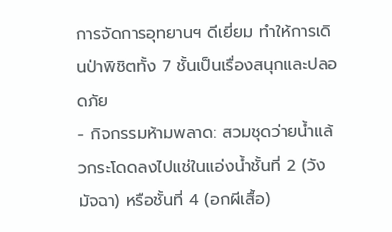การจัดการอุทยานฯ ดีเยี่ยม ทำให้การเดินป่าพิชิตทั้ง 7 ชั้นเป็นเรื่องสนุกและปลอดภัย
- กิจกรรมห้ามพลาด: สวมชุดว่ายน้ำแล้วกระโดดลงไปแช่ในแอ่งน้ำชั้นที่ 2 (วังมัจฉา) หรือชั้นที่ 4 (อกผีเสื้อ)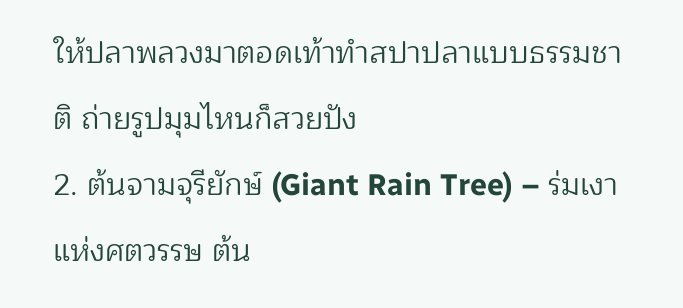ให้ปลาพลวงมาตอดเท้าทำสปาปลาแบบธรรมชาติ ถ่ายรูปมุมไหนก็สวยปัง
2. ต้นจามจุรียักษ์ (Giant Rain Tree) – ร่มเงาแห่งศตวรรษ ต้น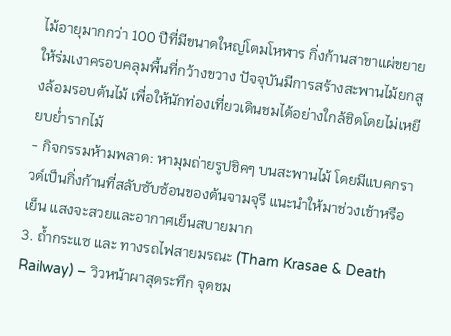ไม้อายุมากกว่า 100 ปีที่มีขนาดใหญ่โตมโหฬาร กิ่งก้านสาขาแผ่ขยายให้ร่มเงาครอบคลุมพื้นที่กว้างขวาง ปัจจุบันมีการสร้างสะพานไม้ยกสูงล้อมรอบต้นไม้ เพื่อให้นักท่องเที่ยวเดินชมได้อย่างใกล้ชิดโดยไม่เหยียบย่ำรากไม้
- กิจกรรมห้ามพลาด: หามุมถ่ายรูปชิคๆ บนสะพานไม้ โดยมีแบคกราวด์เป็นกิ่งก้านที่สลับซับซ้อนของต้นจามจุรี แนะนำให้มาช่วงเช้าหรือเย็น แสงจะสวยและอากาศเย็นสบายมาก
3. ถ้ำกระแซ และ ทางรถไฟสายมรณะ (Tham Krasae & Death Railway) – วิวหน้าผาสุดระทึก จุดชม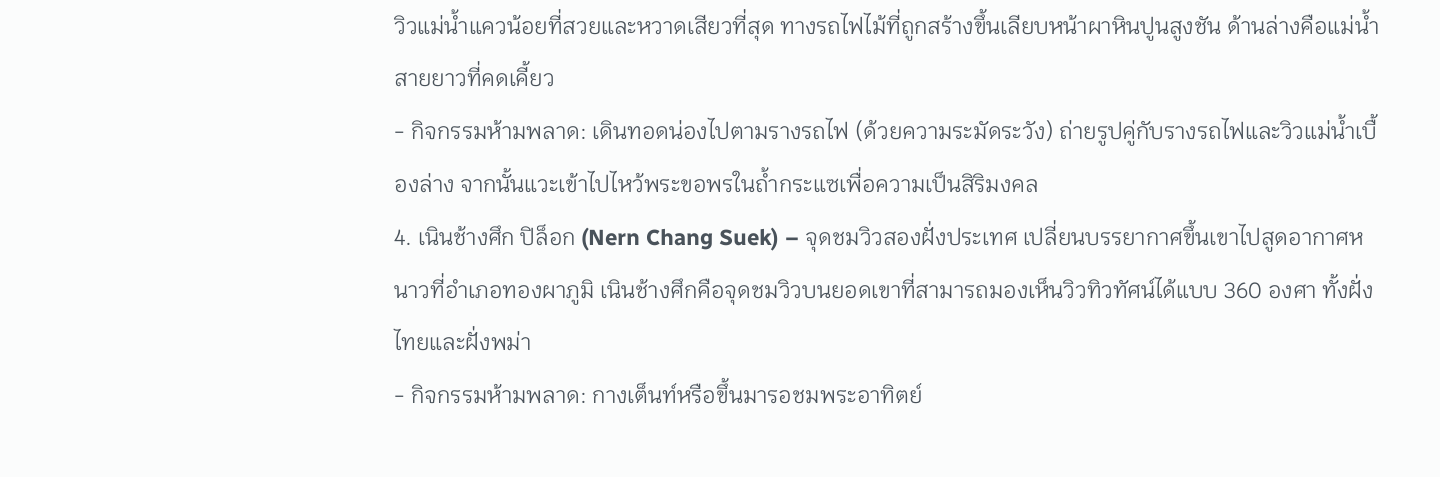วิวแม่น้ำแควน้อยที่สวยและหวาดเสียวที่สุด ทางรถไฟไม้ที่ถูกสร้างขึ้นเลียบหน้าผาหินปูนสูงชัน ด้านล่างคือแม่น้ำสายยาวที่คดเคี้ยว
- กิจกรรมห้ามพลาด: เดินทอดน่องไปตามรางรถไฟ (ด้วยความระมัดระวัง) ถ่ายรูปคู่กับรางรถไฟและวิวแม่น้ำเบื้องล่าง จากนั้นแวะเข้าไปไหว้พระขอพรในถ้ำกระแซเพื่อความเป็นสิริมงคล
4. เนินช้างศึก ปิล็อก (Nern Chang Suek) – จุดชมวิวสองฝั่งประเทศ เปลี่ยนบรรยากาศขึ้นเขาไปสูดอากาศหนาวที่อำเภอทองผาภูมิ เนินช้างศึกคือจุดชมวิวบนยอดเขาที่สามารถมองเห็นวิวทิวทัศน์ได้แบบ 360 องศา ทั้งฝั่งไทยและฝั่งพม่า
- กิจกรรมห้ามพลาด: กางเต็นท์หรือขึ้นมารอชมพระอาทิตย์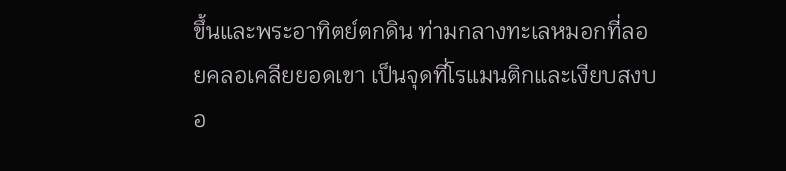ขึ้นและพระอาทิตย์ตกดิน ท่ามกลางทะเลหมอกที่ลอยคลอเคลียยอดเขา เป็นจุดที่โรแมนติกและเงียบสงบอ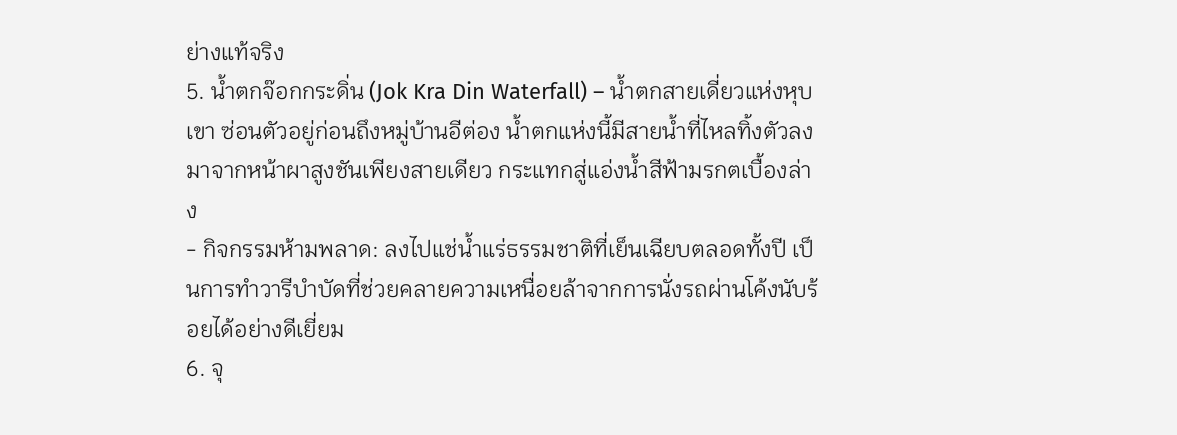ย่างแท้จริง
5. น้ำตกจ๊อกกระดิ่น (Jok Kra Din Waterfall) – น้ำตกสายเดี่ยวแห่งหุบเขา ซ่อนตัวอยู่ก่อนถึงหมู่บ้านอีต่อง น้ำตกแห่งนี้มีสายน้ำที่ไหลทิ้งตัวลงมาจากหน้าผาสูงชันเพียงสายเดียว กระแทกสู่แอ่งน้ำสีฟ้ามรกตเบื้องล่าง
- กิจกรรมห้ามพลาด: ลงไปแช่น้ำแร่ธรรมชาติที่เย็นเฉียบตลอดทั้งปี เป็นการทำวารีบำบัดที่ช่วยคลายความเหนื่อยล้าจากการนั่งรถผ่านโค้งนับร้อยได้อย่างดีเยี่ยม
6. จุ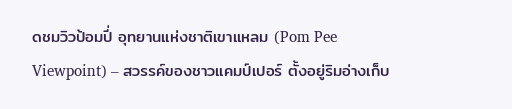ดชมวิวป้อมปี่ อุทยานแห่งชาติเขาแหลม (Pom Pee Viewpoint) – สวรรค์ของชาวแคมป์เปอร์ ตั้งอยู่ริมอ่างเก็บ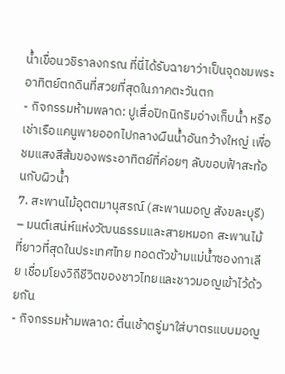น้ำเขื่อนวชิราลงกรณ ที่นี่ได้รับฉายาว่าเป็นจุดชมพระอาทิตย์ตกดินที่สวยที่สุดในภาคตะวันตก
- กิจกรรมห้ามพลาด: ปูเสื่อปิกนิกริมอ่างเก็บน้ำ หรือเช่าเรือแคนูพายออกไปกลางผืนน้ำอันกว้างใหญ่ เพื่อชมแสงสีส้มของพระอาทิตย์ที่ค่อยๆ ลับขอบฟ้าสะท้อนกับผิวน้ำ
7. สะพานไม้อุตตมานุสรณ์ (สะพานมอญ สังขละบุรี) – มนต์เสน่ห์แห่งวัฒนธรรมและสายหมอก สะพานไม้ที่ยาวที่สุดในประเทศไทย ทอดตัวข้ามแม่น้ำซองกาเลีย เชื่อมโยงวิถีชีวิตของชาวไทยและชาวมอญเข้าไว้ด้วยกัน
- กิจกรรมห้ามพลาด: ตื่นเช้าตรู่มาใส่บาตรแบบมอญ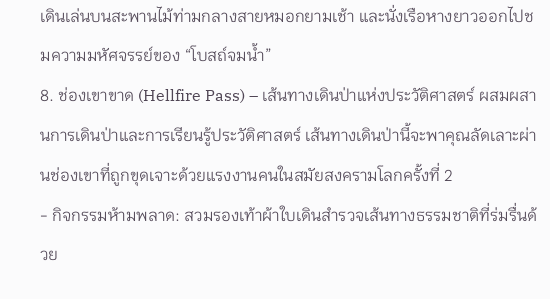เดินเล่นบนสะพานไม้ท่ามกลางสายหมอกยามเช้า และนั่งเรือหางยาวออกไปชมความมหัศจรรย์ของ “โบสถ์จมน้ำ”
8. ช่องเขาขาด (Hellfire Pass) – เส้นทางเดินป่าแห่งประวัติศาสตร์ ผสมผสานการเดินป่าและการเรียนรู้ประวัติศาสตร์ เส้นทางเดินป่านี้จะพาคุณลัดเลาะผ่านช่องเขาที่ถูกขุดเจาะด้วยแรงงานคนในสมัยสงครามโลกครั้งที่ 2
- กิจกรรมห้ามพลาด: สวมรองเท้าผ้าใบเดินสำรวจเส้นทางธรรมชาติที่ร่มรื่นด้วย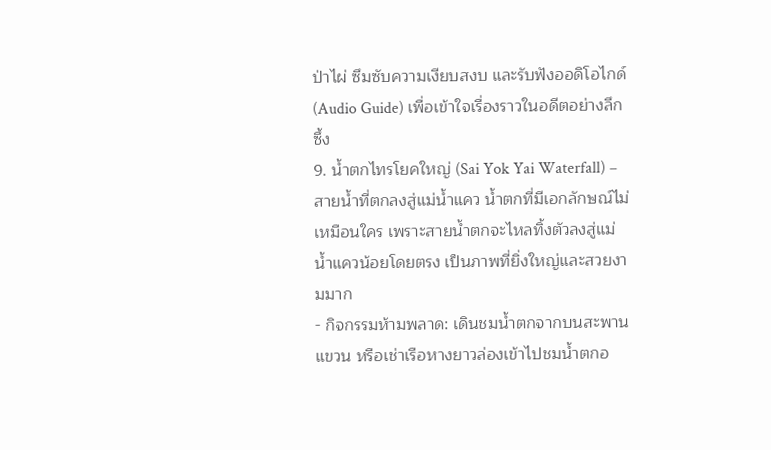ป่าไผ่ ซึมซับความเงียบสงบ และรับฟังออดิโอไกด์ (Audio Guide) เพื่อเข้าใจเรื่องราวในอดีตอย่างลึกซึ้ง
9. น้ำตกไทรโยคใหญ่ (Sai Yok Yai Waterfall) – สายน้ำที่ตกลงสู่แม่น้ำแคว น้ำตกที่มีเอกลักษณ์ไม่เหมือนใคร เพราะสายน้ำตกจะไหลทิ้งตัวลงสู่แม่น้ำแควน้อยโดยตรง เป็นภาพที่ยิ่งใหญ่และสวยงามมาก
- กิจกรรมห้ามพลาด: เดินชมน้ำตกจากบนสะพานแขวน หรือเช่าเรือหางยาวล่องเข้าไปชมน้ำตกอ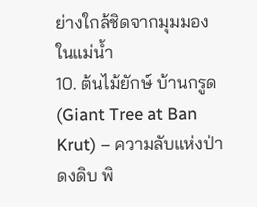ย่างใกล้ชิดจากมุมมองในแม่น้ำ
10. ต้นไม้ยักษ์ บ้านกรูด (Giant Tree at Ban Krut) – ความลับแห่งป่าดงดิบ พิ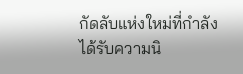กัดลับแห่งใหม่ที่กำลังได้รับความนิ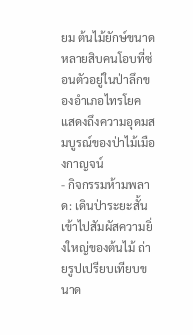ยม ต้นไม้ยักษ์ขนาดหลายสิบคนโอบที่ซ่อนตัวอยู่ในป่าลึกของอำเภอไทรโยค แสดงถึงความอุดมสมบูรณ์ของป่าไม้เมืองกาญจน์
- กิจกรรมห้ามพลาด: เดินป่าระยะสั้นเข้าไปสัมผัสความยิ่งใหญ่ของต้นไม้ ถ่ายรูปเปรียบเทียบขนาด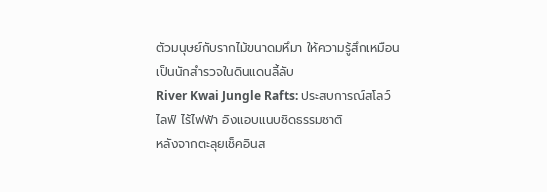ตัวมนุษย์กับรากไม้ขนาดมหึมา ให้ความรู้สึกเหมือนเป็นนักสำรวจในดินแดนลี้ลับ
River Kwai Jungle Rafts: ประสบการณ์สโลว์ไลฟ์ ไร้ไฟฟ้า อิงแอบแนบชิดธรรมชาติ
หลังจากตะลุยเช็คอินส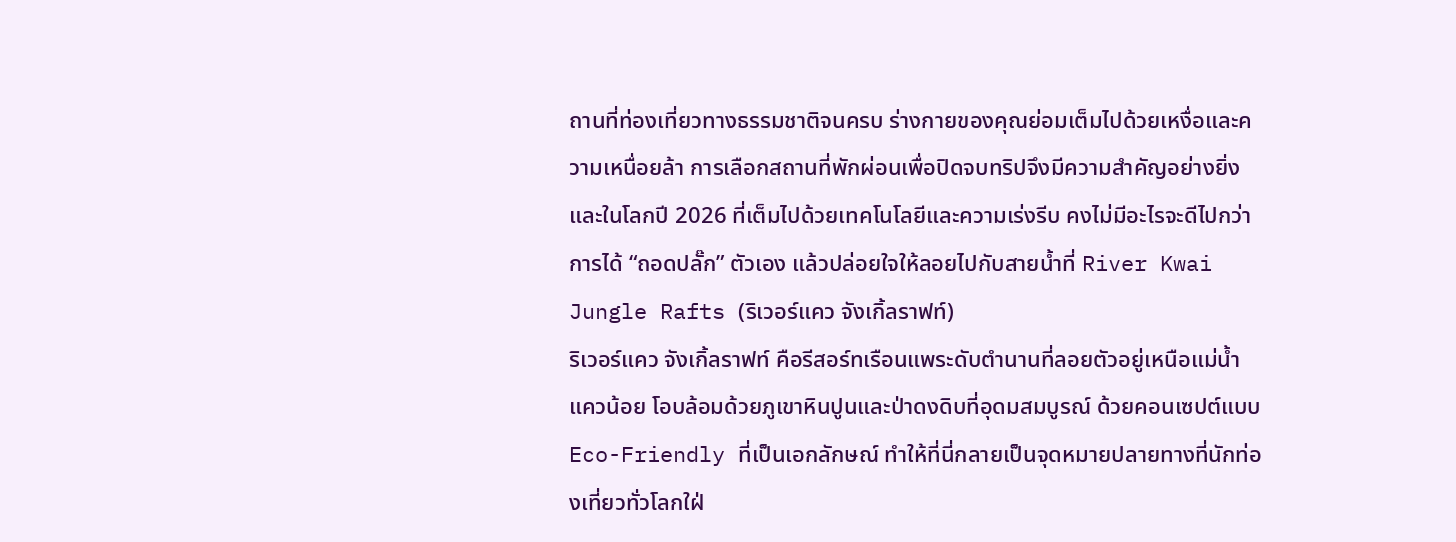ถานที่ท่องเที่ยวทางธรรมชาติจนครบ ร่างกายของคุณย่อมเต็มไปด้วยเหงื่อและความเหนื่อยล้า การเลือกสถานที่พักผ่อนเพื่อปิดจบทริปจึงมีความสำคัญอย่างยิ่ง และในโลกปี 2026 ที่เต็มไปด้วยเทคโนโลยีและความเร่งรีบ คงไม่มีอะไรจะดีไปกว่าการได้ “ถอดปลั๊ก” ตัวเอง แล้วปล่อยใจให้ลอยไปกับสายน้ำที่ River Kwai Jungle Rafts (ริเวอร์แคว จังเกิ้ลราฟท์)
ริเวอร์แคว จังเกิ้ลราฟท์ คือรีสอร์ทเรือนแพระดับตำนานที่ลอยตัวอยู่เหนือแม่น้ำแควน้อย โอบล้อมด้วยภูเขาหินปูนและป่าดงดิบที่อุดมสมบูรณ์ ด้วยคอนเซปต์แบบ Eco-Friendly ที่เป็นเอกลักษณ์ ทำให้ที่นี่กลายเป็นจุดหมายปลายทางที่นักท่องเที่ยวทั่วโลกใฝ่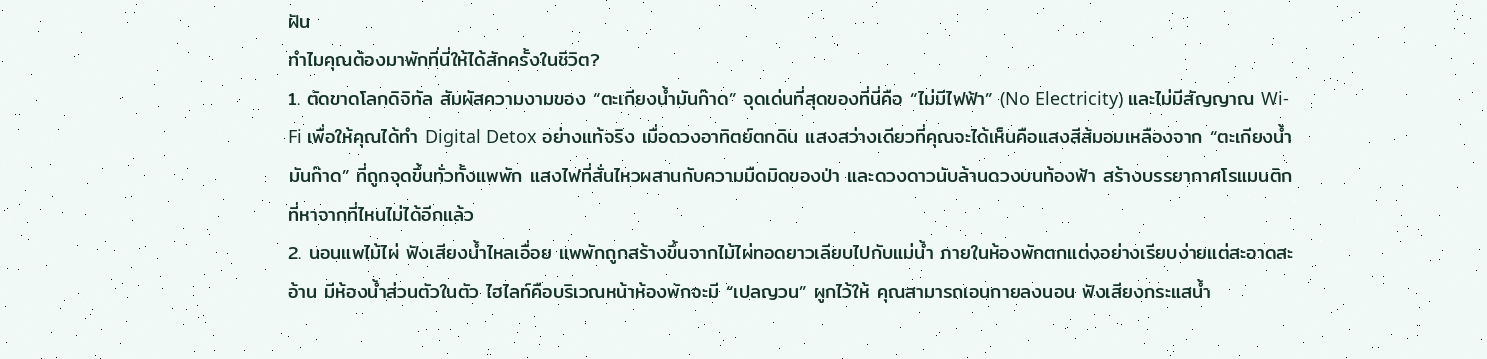ฝัน
ทำไมคุณต้องมาพักที่นี่ให้ได้สักครั้งในชีวิต?
1. ตัดขาดโลกดิจิทัล สัมผัสความงามของ “ตะเกียงน้ำมันก๊าด” จุดเด่นที่สุดของที่นี่คือ “ไม่มีไฟฟ้า” (No Electricity) และไม่มีสัญญาณ Wi-Fi เพื่อให้คุณได้ทำ Digital Detox อย่างแท้จริง เมื่อดวงอาทิตย์ตกดิน แสงสว่างเดียวที่คุณจะได้เห็นคือแสงสีส้มอมเหลืองจาก “ตะเกียงน้ำมันก๊าด” ที่ถูกจุดขึ้นทั่วทั้งแพพัก แสงไฟที่สั่นไหวผสานกับความมืดมิดของป่า และดวงดาวนับล้านดวงบนท้องฟ้า สร้างบรรยากาศโรแมนติกที่หาจากที่ไหนไม่ได้อีกแล้ว
2. นอนแพไม้ไผ่ ฟังเสียงน้ำไหลเอื่อย แพพักถูกสร้างขึ้นจากไม้ไผ่ทอดยาวเลียบไปกับแม่น้ำ ภายในห้องพักตกแต่งอย่างเรียบง่ายแต่สะอาดสะอ้าน มีห้องน้ำส่วนตัวในตัว ไฮไลท์คือบริเวณหน้าห้องพักจะมี “เปลญวน” ผูกไว้ให้ คุณสามารถเอนกายลงนอน ฟังเสียงกระแสน้ำ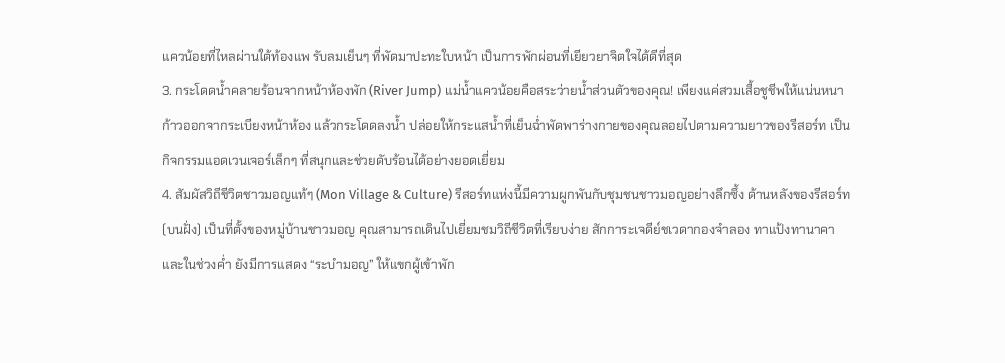แควน้อยที่ไหลผ่านใต้ท้องแพ รับลมเย็นๆ ที่พัดมาปะทะใบหน้า เป็นการพักผ่อนที่เยียวยาจิตใจได้ดีที่สุด
3. กระโดดน้ำคลายร้อนจากหน้าห้องพัก (River Jump) แม่น้ำแควน้อยคือสระว่ายน้ำส่วนตัวของคุณ! เพียงแค่สวมเสื้อชูชีพให้แน่นหนา ก้าวออกจากระเบียงหน้าห้อง แล้วกระโดดลงน้ำ ปล่อยให้กระแสน้ำที่เย็นฉ่ำพัดพาร่างกายของคุณลอยไปตามความยาวของรีสอร์ท เป็นกิจกรรมแอดเวนเจอร์เล็กๆ ที่สนุกและช่วยดับร้อนได้อย่างยอดเยี่ยม
4. สัมผัสวิถีชีวิตชาวมอญแท้ๆ (Mon Village & Culture) รีสอร์ทแห่งนี้มีความผูกพันกับชุมชนชาวมอญอย่างลึกซึ้ง ด้านหลังของรีสอร์ท (บนฝั่ง) เป็นที่ตั้งของหมู่บ้านชาวมอญ คุณสามารถเดินไปเยี่ยมชมวิถีชีวิตที่เรียบง่าย สักการะเจดีย์ชเวดากองจำลอง ทาแป้งทานาคา และในช่วงค่ำ ยังมีการแสดง “ระบำมอญ” ให้แขกผู้เข้าพัก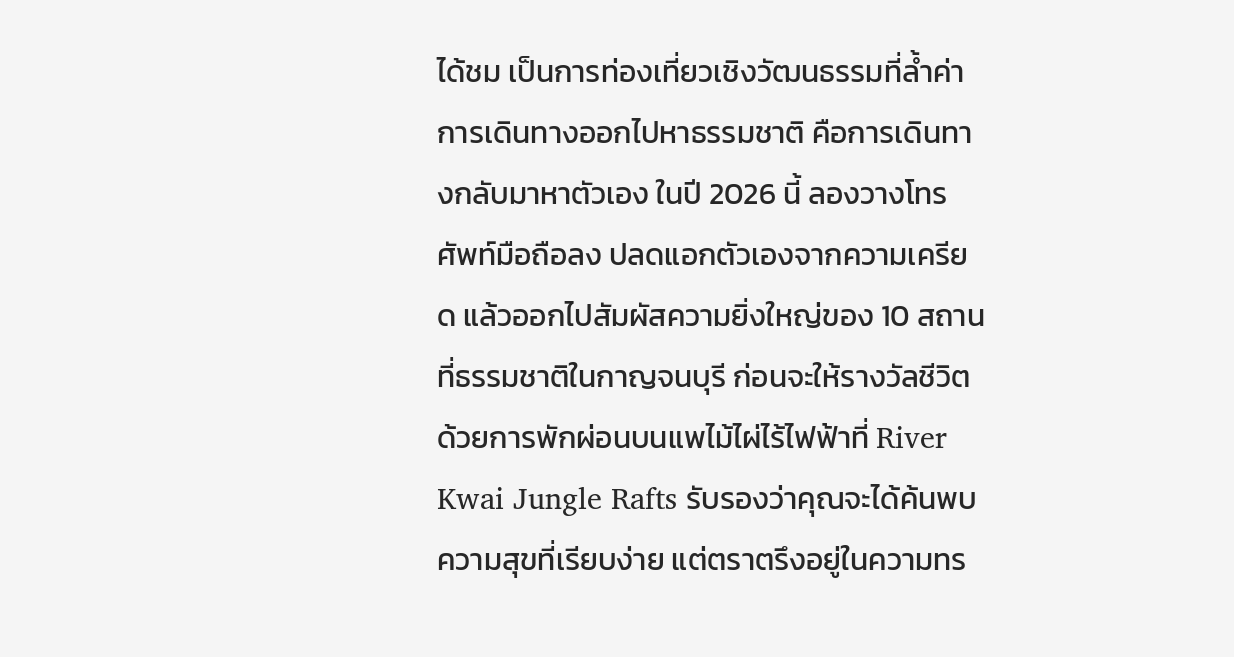ได้ชม เป็นการท่องเที่ยวเชิงวัฒนธรรมที่ล้ำค่า
การเดินทางออกไปหาธรรมชาติ คือการเดินทางกลับมาหาตัวเอง ในปี 2026 นี้ ลองวางโทรศัพท์มือถือลง ปลดแอกตัวเองจากความเครียด แล้วออกไปสัมผัสความยิ่งใหญ่ของ 10 สถานที่ธรรมชาติในกาญจนบุรี ก่อนจะให้รางวัลชีวิตด้วยการพักผ่อนบนแพไม้ไผ่ไร้ไฟฟ้าที่ River Kwai Jungle Rafts รับรองว่าคุณจะได้ค้นพบความสุขที่เรียบง่าย แต่ตราตรึงอยู่ในความทร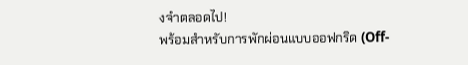งจำตลอดไป!
พร้อมสำหรับการพักผ่อนแบบออฟกริด (Off-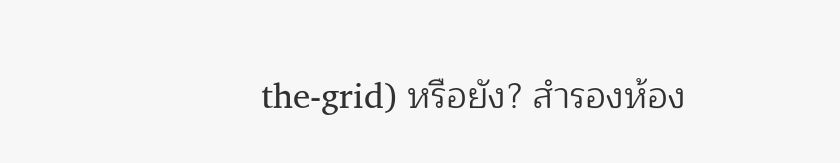the-grid) หรือยัง? สำรองห้อง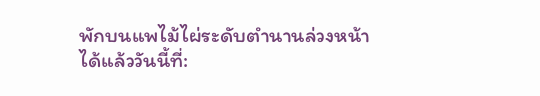พักบนแพไม้ไผ่ระดับตำนานล่วงหน้าได้แล้ววันนี้ที่: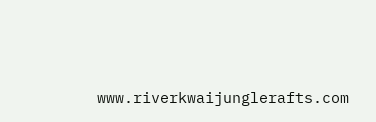www.riverkwaijunglerafts.com